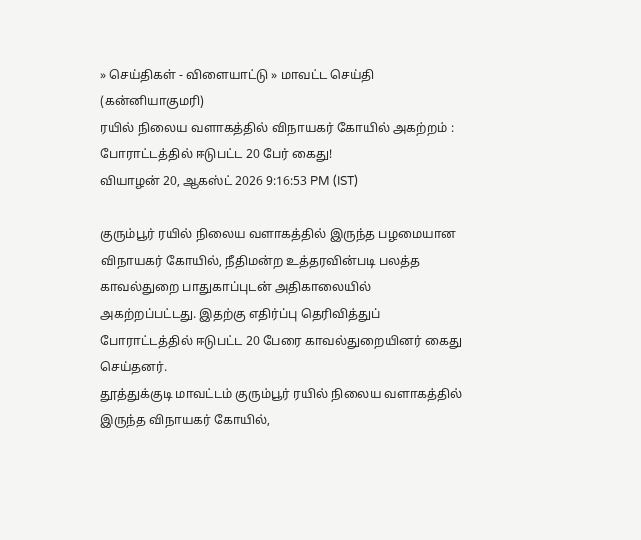» செய்திகள் - விளையாட்டு » மாவட்ட செய்தி (கன்னியாகுமரி)
ரயில் நிலைய வளாகத்தில் விநாயகர் கோயில் அகற்றம் : போராட்டத்தில் ஈடுபட்ட 20 பேர் கைது!
வியாழன் 20, ஆகஸ்ட் 2026 9:16:53 PM (IST)

குரும்பூர் ரயில் நிலைய வளாகத்தில் இருந்த பழமையான விநாயகர் கோயில், நீதிமன்ற உத்தரவின்படி பலத்த காவல்துறை பாதுகாப்புடன் அதிகாலையில் அகற்றப்பட்டது. இதற்கு எதிர்ப்பு தெரிவித்துப் போராட்டத்தில் ஈடுபட்ட 20 பேரை காவல்துறையினர் கைது செய்தனர்.
தூத்துக்குடி மாவட்டம் குரும்பூர் ரயில் நிலைய வளாகத்தில் இருந்த விநாயகர் கோயில்,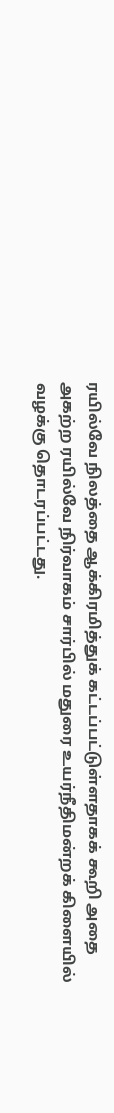ரயில்வே நிலத்தை ஆக்கிரமித்துக் கட்டப்பட்டுள்ளதாகக் கூறி அதை அகற்ற ரயில்வே நிர்வாகம் சார்பில் மதுரை உயர்நீதிமன்றக் கிளையில் வழக்கு தொடரப்பட்டது.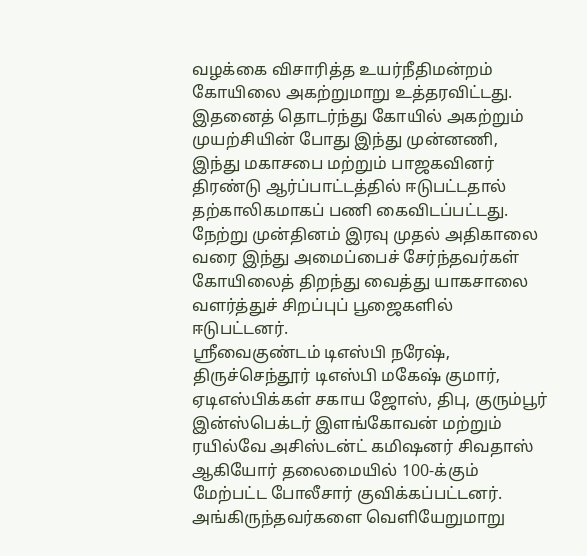வழக்கை விசாரித்த உயர்நீதிமன்றம் கோயிலை அகற்றுமாறு உத்தரவிட்டது.
இதனைத் தொடர்ந்து கோயில் அகற்றும் முயற்சியின் போது இந்து முன்னணி, இந்து மகாசபை மற்றும் பாஜகவினர் திரண்டு ஆர்ப்பாட்டத்தில் ஈடுபட்டதால் தற்காலிகமாகப் பணி கைவிடப்பட்டது. நேற்று முன்தினம் இரவு முதல் அதிகாலை வரை இந்து அமைப்பைச் சேர்ந்தவர்கள் கோயிலைத் திறந்து வைத்து யாகசாலை வளர்த்துச் சிறப்புப் பூஜைகளில் ஈடுபட்டனர்.
ஸ்ரீவைகுண்டம் டிஎஸ்பி நரேஷ், திருச்செந்தூர் டிஎஸ்பி மகேஷ் குமார், ஏடிஎஸ்பிக்கள் சகாய ஜோஸ், திபு, குரும்பூர் இன்ஸ்பெக்டர் இளங்கோவன் மற்றும் ரயில்வே அசிஸ்டன்ட் கமிஷனர் சிவதாஸ் ஆகியோர் தலைமையில் 100-க்கும் மேற்பட்ட போலீசார் குவிக்கப்பட்டனர்.
அங்கிருந்தவர்களை வெளியேறுமாறு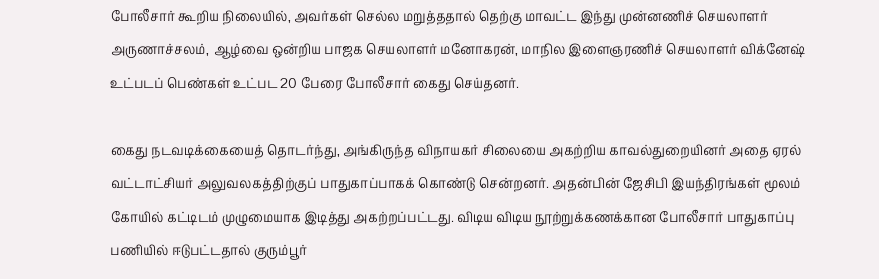போலீசார் கூறிய நிலையில், அவர்கள் செல்ல மறுத்ததால் தெற்கு மாவட்ட இந்து முன்னணிச் செயலாளர் அருணாச்சலம், ஆழ்வை ஒன்றிய பாஜக செயலாளர் மனோகரன், மாநில இளைஞரணிச் செயலாளர் விக்னேஷ் உட்படப் பெண்கள் உட்பட 20 பேரை போலீசார் கைது செய்தனர்.

கைது நடவடிக்கையைத் தொடர்ந்து, அங்கிருந்த விநாயகர் சிலையை அகற்றிய காவல்துறையினர் அதை ஏரல் வட்டாட்சியர் அலுவலகத்திற்குப் பாதுகாப்பாகக் கொண்டு சென்றனர். அதன்பின் ஜேசிபி இயந்திரங்கள் மூலம் கோயில் கட்டிடம் முழுமையாக இடித்து அகற்றப்பட்டது. விடிய விடிய நூற்றுக்கணக்கான போலீசார் பாதுகாப்பு பணியில் ஈடுபட்டதால் குரும்பூர்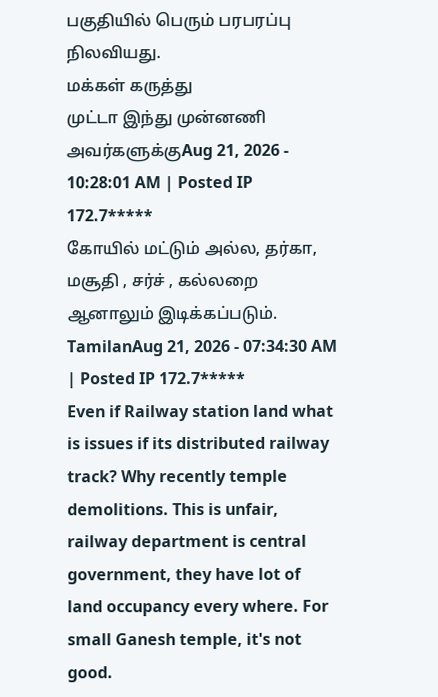பகுதியில் பெரும் பரபரப்பு நிலவியது.
மக்கள் கருத்து
முட்டா இந்து முன்னணி அவர்களுக்குAug 21, 2026 - 10:28:01 AM | Posted IP 172.7*****
கோயில் மட்டும் அல்ல, தர்கா, மசூதி , சர்ச் , கல்லறை ஆனாலும் இடிக்கப்படும்.
TamilanAug 21, 2026 - 07:34:30 AM | Posted IP 172.7*****
Even if Railway station land what is issues if its distributed railway track? Why recently temple demolitions. This is unfair, railway department is central government, they have lot of land occupancy every where. For small Ganesh temple, it's not good.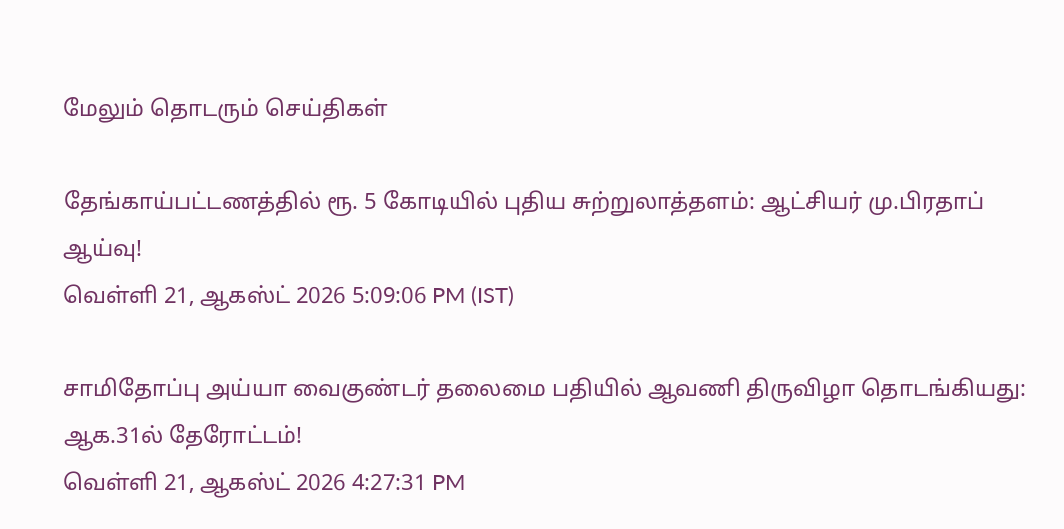மேலும் தொடரும் செய்திகள்

தேங்காய்பட்டணத்தில் ரூ. 5 கோடியில் புதிய சுற்றுலாத்தளம்: ஆட்சியர் மு.பிரதாப் ஆய்வு!
வெள்ளி 21, ஆகஸ்ட் 2026 5:09:06 PM (IST)

சாமிதோப்பு அய்யா வைகுண்டர் தலைமை பதியில் ஆவணி திருவிழா தொடங்கியது: ஆக.31ல் தேரோட்டம்!
வெள்ளி 21, ஆகஸ்ட் 2026 4:27:31 PM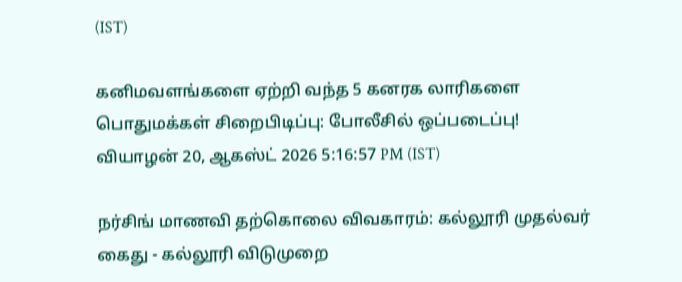(IST)

கனிமவளங்களை ஏற்றி வந்த 5 கனரக லாரிகளை பொதுமக்கள் சிறைபிடிப்பு: போலீசில் ஒப்படைப்பு!
வியாழன் 20, ஆகஸ்ட் 2026 5:16:57 PM (IST)

நர்சிங் மாணவி தற்கொலை விவகாரம்: கல்லூரி முதல்வர் கைது - கல்லூரி விடுமுறை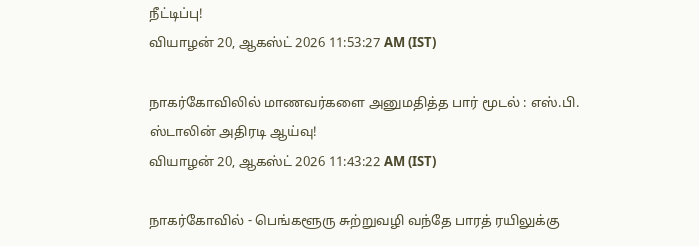நீட்டிப்பு!
வியாழன் 20, ஆகஸ்ட் 2026 11:53:27 AM (IST)

நாகர்கோவிலில் மாணவர்களை அனுமதித்த பார் மூடல் : எஸ்.பி. ஸ்டாலின் அதிரடி ஆய்வு!
வியாழன் 20, ஆகஸ்ட் 2026 11:43:22 AM (IST)

நாகர்கோவில் - பெங்களூரு சுற்றுவழி வந்தே பாரத் ரயிலுக்கு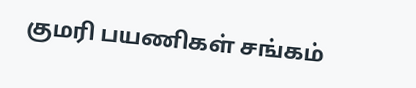குமரி பயணிகள் சங்கம்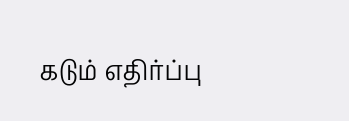கடும் எதிர்ப்பு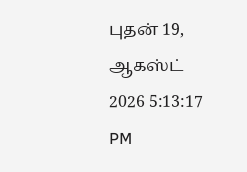புதன் 19, ஆகஸ்ட் 2026 5:13:17 PM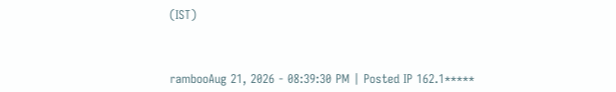(IST)



rambooAug 21, 2026 - 08:39:30 PM | Posted IP 162.1*****